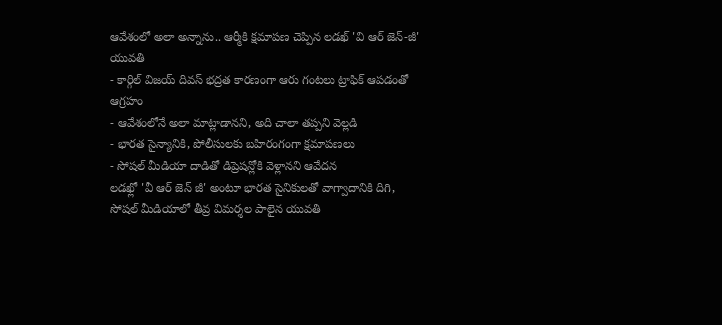ఆవేశంలో అలా అన్నాను.. ఆర్మీకి క్షమాపణ చెప్పిన లడఖ్ 'వి ఆర్ జెన్-జీ' యువతి
- కార్గిల్ విజయ్ దివస్ భద్రత కారణంగా ఆరు గంటలు ట్రాఫిక్ ఆపడంతో ఆగ్రహం
- ఆవేశంలోనే అలా మాట్లాడానని, అది చాలా తప్పని వెల్లడి
- భారత సైన్యానికి, పోలీసులకు బహిరంగంగా క్షమాపణలు
- సోషల్ మీడియా దాడితో డిప్రెషన్లోకి వెళ్లానని ఆవేదన
లడఖ్లో 'వీ ఆర్ జెన్ జీ' అంటూ భారత సైనికులతో వాగ్వాదానికి దిగి, సోషల్ మీడియాలో తీవ్ర విమర్శల పాలైన యువతి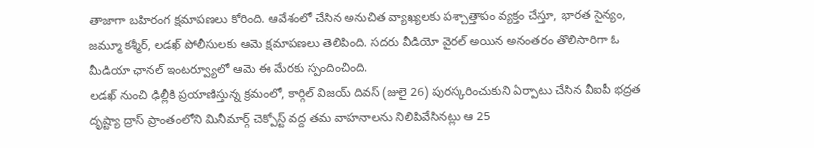తాజాగా బహిరంగ క్షమాపణలు కోరింది. ఆవేశంలో చేసిన అనుచిత వ్యాఖ్యలకు పశ్చాత్తాపం వ్యక్తం చేస్తూ, భారత సైన్యం, జమ్మూ కశ్మీర్, లడఖ్ పోలీసులకు ఆమె క్షమాపణలు తెలిపింది. సదరు వీడియో వైరల్ అయిన అనంతరం తొలిసారిగా ఓ మీడియా ఛానల్ ఇంటర్వ్యూలో ఆమె ఈ మేరకు స్పందించింది.
లడఖ్ నుంచి ఢిల్లీకి ప్రయాణిస్తున్న క్రమంలో, కార్గిల్ విజయ్ దివస్ (జులై 26) పురస్కరించుకుని ఏర్పాటు చేసిన వీఐపీ భద్రత దృష్ట్యా ద్రాస్ ప్రాంతంలోని మినీమార్గ్ చెక్పోస్ట్ వద్ద తమ వాహనాలను నిలిపివేసినట్లు ఆ 25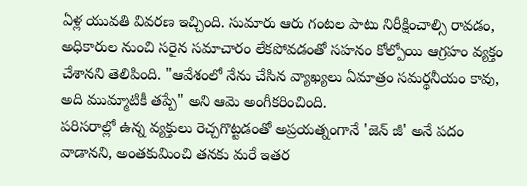ఏళ్ల యువతి వివరణ ఇచ్చింది. సుమారు ఆరు గంటల పాటు నిరీక్షించాల్సి రావడం, అధికారుల నుంచి సరైన సమాచారం లేకపోవడంతో సహనం కోల్పోయి ఆగ్రహం వ్యక్తం చేశానని తెలిపింది. "ఆవేశంలో నేను చేసిన వ్యాఖ్యలు ఏమాత్రం సమర్థనీయం కావు, అది ముమ్మాటికీ తప్పే" అని ఆమె అంగీకరించింది.
పరిసరాల్లో ఉన్న వ్యక్తులు రెచ్చగొట్టడంతో అప్రయత్నంగానే 'జెన్ జీ' అనే పదం వాడానని, అంతకుమించి తనకు మరే ఇతర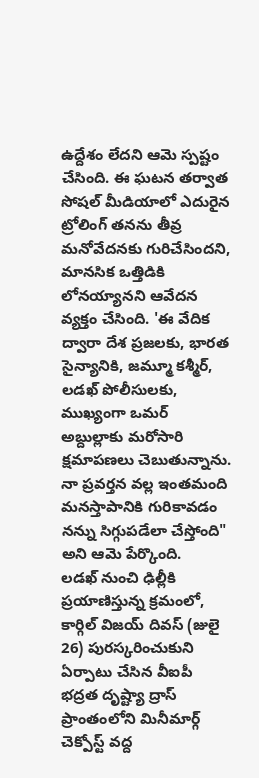ఉద్దేశం లేదని ఆమె స్పష్టం చేసింది. ఈ ఘటన తర్వాత సోషల్ మీడియాలో ఎదురైన ట్రోలింగ్ తనను తీవ్ర మనోవేదనకు గురిచేసిందని, మానసిక ఒత్తిడికి లోనయ్యానని ఆవేదన వ్యక్తం చేసింది. 'ఈ వేదిక ద్వారా దేశ ప్రజలకు, భారత సైన్యానికి, జమ్మూ కశ్మీర్, లడఖ్ పోలీసులకు, ముఖ్యంగా ఒమర్ అబ్దుల్లాకు మరోసారి క్షమాపణలు చెబుతున్నాను. నా ప్రవర్తన వల్ల ఇంతమంది మనస్తాపానికి గురికావడం నన్ను సిగ్గుపడేలా చేస్తోంది" అని ఆమె పేర్కొంది.
లడఖ్ నుంచి ఢిల్లీకి ప్రయాణిస్తున్న క్రమంలో, కార్గిల్ విజయ్ దివస్ (జులై 26) పురస్కరించుకుని ఏర్పాటు చేసిన వీఐపీ భద్రత దృష్ట్యా ద్రాస్ ప్రాంతంలోని మినీమార్గ్ చెక్పోస్ట్ వద్ద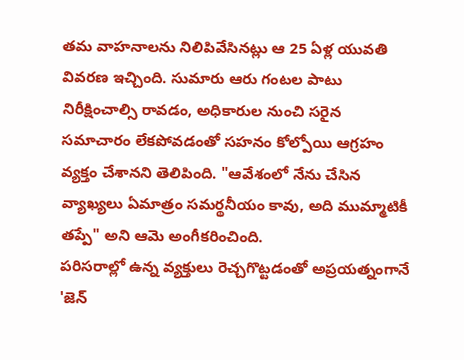తమ వాహనాలను నిలిపివేసినట్లు ఆ 25 ఏళ్ల యువతి వివరణ ఇచ్చింది. సుమారు ఆరు గంటల పాటు నిరీక్షించాల్సి రావడం, అధికారుల నుంచి సరైన సమాచారం లేకపోవడంతో సహనం కోల్పోయి ఆగ్రహం వ్యక్తం చేశానని తెలిపింది. "ఆవేశంలో నేను చేసిన వ్యాఖ్యలు ఏమాత్రం సమర్థనీయం కావు, అది ముమ్మాటికీ తప్పే" అని ఆమె అంగీకరించింది.
పరిసరాల్లో ఉన్న వ్యక్తులు రెచ్చగొట్టడంతో అప్రయత్నంగానే 'జెన్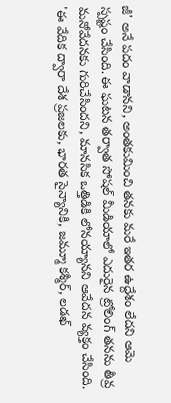జీ' అనే పదం వాడానని, అంతకుమించి తనకు మరే ఇతర ఉద్దేశం లేదని ఆమె స్పష్టం చేసింది. ఈ ఘటన తర్వాత సోషల్ మీడియాలో ఎదురైన ట్రోలింగ్ తనను తీవ్ర మనోవేదనకు గురిచేసిందని, మానసిక ఒత్తిడికి లోనయ్యానని ఆవేదన వ్యక్తం చేసింది. 'ఈ వేదిక ద్వారా దేశ ప్రజలకు, భారత సైన్యానికి, జమ్మూ కశ్మీర్, లడఖ్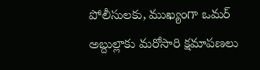పోలీసులకు, ముఖ్యంగా ఒమర్ అబ్దుల్లాకు మరోసారి క్షమాపణలు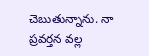చెబుతున్నాను. నా ప్రవర్తన వల్ల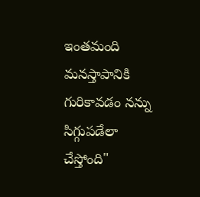ఇంతమంది మనస్తాపానికి గురికావడం నన్ను సిగ్గుపడేలా చేస్తోంది"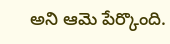అని ఆమె పేర్కొంది.